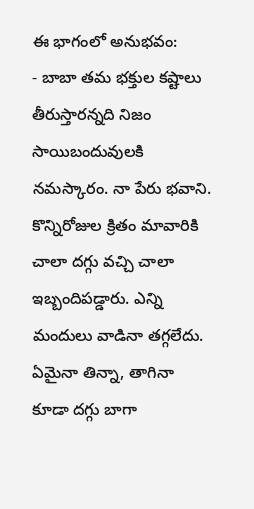ఈ భాగంలో అనుభవం:
- బాబా తమ భక్తుల కష్టాలు తీరుస్తారన్నది నిజం
సాయిబందువులకి నమస్కారం. నా పేరు భవాని. కొన్నిరోజుల క్రితం మావారికి చాలా దగ్గు వచ్చి చాలా ఇబ్బందిపడ్డారు. ఎన్ని మందులు వాడినా తగ్గలేదు. ఏమైనా తిన్నా, తాగినా కూడా దగ్గు బాగా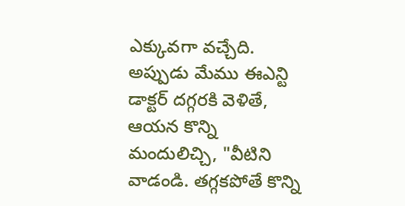ఎక్కువగా వచ్చేది. అప్పుడు మేము ఈఎన్టి డాక్టర్ దగ్గరకి వెళితే, ఆయన కొన్ని మందులిచ్చి, "వీటిని వాడండి. తగ్గకపోతే కొన్ని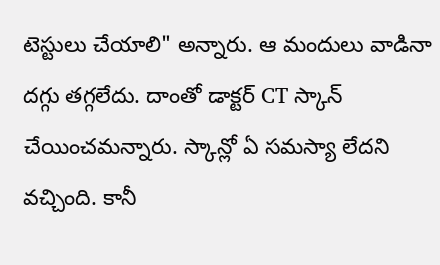టెస్టులు చేయాలి" అన్నారు. ఆ మందులు వాడినా దగ్గు తగ్గలేదు. దాంతో డాక్టర్ CT స్కాన్ చేయించమన్నారు. స్కాన్లో ఏ సమస్యా లేదని వచ్చింది. కానీ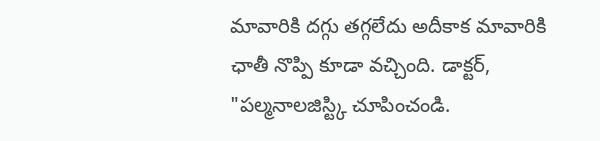మావారికి దగ్గు తగ్గలేదు అదీకాక మావారికి ఛాతీ నొప్పి కూడా వచ్చింది. డాక్టర్, "పల్మనాలజిస్ట్కి చూపించండి.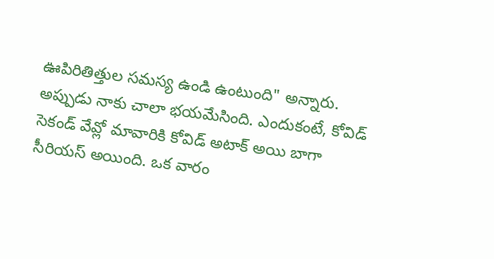ఊపిరితిత్తుల సమస్య ఉండి ఉంటుంది" అన్నారు. అప్పుడు నాకు చాలా భయమేసింది. ఎందుకంటే, కోవిడ్ సెకండ్ వేవ్లో మావారికి కోవిడ్ అటాక్ అయి బాగా సీరియస్ అయింది. ఒక వారం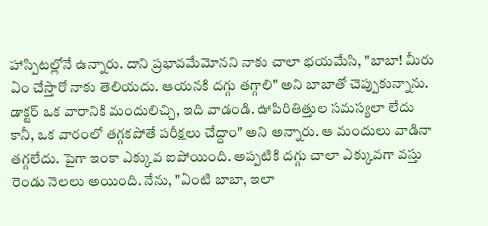హాస్పిటల్లోనే ఉన్నారు. దాని ప్రభావమేమోనని నాకు చాలా భయమేసి, "బాబా! మీరు ఏం చేస్తారో నాకు తెలియదు. ఆయనకి దగ్గు తగ్గాలి" అని బాబాతో చెప్పుకున్నాను. డాక్టర్ ఒక వారానికి మందులిచ్చి, ఇది వాడండి. ఊపిరితిత్తుల సమస్యలా లేదు కానీ, ఒక వారంలో తగ్గకపోతే పరీక్షలు చేద్దాం" అని అన్నారు. ఆ మందులు వాడినా తగ్గలేదు. పైగా ఇంకా ఎక్కువ ఐపోయింది. అప్పటికి దగ్గు చాలా ఎక్కువగా వస్తు రెండు నెలలు అయింది. నేను, "ఏంటి బాబా, ఇలా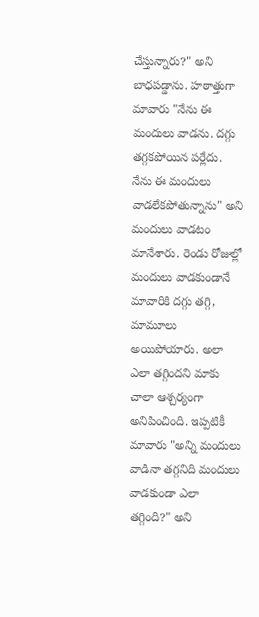చేస్తున్నారు?" అని బాధపడ్డాను. హఠాత్తుగా మావారు "నేను ఈ మందులు వాడను. దగ్గు తగ్గకపోయిన పర్లేదు. నేను ఈ మందులు వాడలేకపోతున్నాను" అని మందులు వాడటం మానేశారు. రెండు రోజుల్లో మందులు వాడకుండానే మావారికి దగ్గు తగ్గి, మామూలు అయిపోయారు. అలా ఎలా తగ్గిందని మాకు చాలా ఆశ్చర్యంగా అనిపించింది. ఇప్పటికీ మావారు "అన్ని మందులు వాడినా తగ్గనిది మందులు వాడకుండా ఎలా తగ్గింది?" అని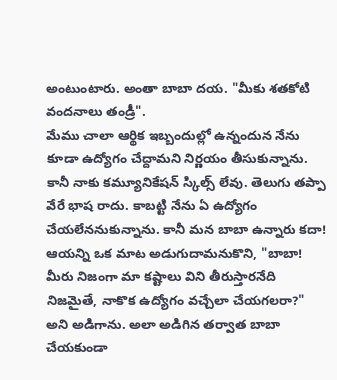అంటుంటారు. అంతా బాబా దయ. "మీకు శతకోటి వందనాలు తండ్రీ".
మేము చాలా ఆర్థిక ఇబ్బందుల్లో ఉన్నందున నేను కూడా ఉద్యోగం చేద్దామని నిర్ణయం తీసుకున్నాను. కానీ నాకు కమ్యూనికేషన్ స్కిల్స్ లేవు. తెలుగు తప్పా వేరే భాష రాదు. కాబట్టి నేను ఏ ఉద్యోగం చేయలేననుకున్నాను. కానీ మన బాబా ఉన్నారు కదా! ఆయన్ని ఒక మాట అడుగుదామనుకొని, "బాబా! మీరు నిజంగా మా కష్టాలు విని తీరుస్తారనేది నిజమైతే, నాకొక ఉద్యోగం వచ్చేలా చేయగలరా?" అని అడిగాను. అలా అడిగిన తర్వాత బాబా చేయకుండా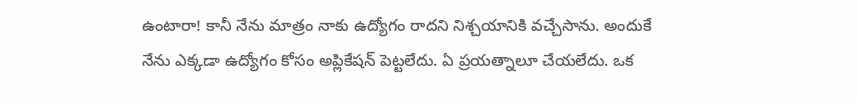ఉంటారా! కానీ నేను మాత్రం నాకు ఉద్యోగం రాదని నిశ్చయానికి వచ్చేసాను. అందుకే నేను ఎక్కడా ఉద్యోగం కోసం అప్లికేషన్ పెట్టలేదు. ఏ ప్రయత్నాలూ చేయలేదు. ఒక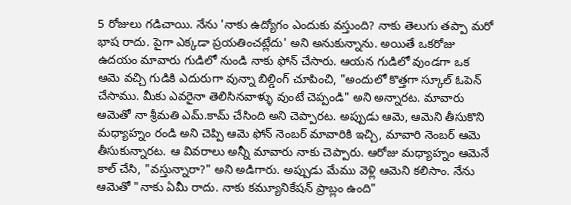5 రోజులు గడిచాయి. నేను 'నాకు ఉద్యోగం ఎందుకు వస్తుంది? నాకు తెలుగు తప్పా మరో భాష రాదు. పైగా ఎక్కడా ప్రయతించట్లేదు' అని అనుకున్నాను. అయితే ఒకరోజు ఉదయం మావారు గుడిలో నుండి నాకు ఫోన్ చేసారు. ఆయన గుడిలో వుండగా ఒక ఆమె వచ్చి గుడికి ఎదురుగా వున్నా బిల్డింగ్ చూపించి, "అందులో కొత్తగా స్కూల్ ఓపెన్ చేసాము. మీకు ఎవరైనా తెలిసినవాళ్ళు వుంటే చెప్పండి" అని అన్నారట. మావారు ఆమెతో నా శ్రీమతి ఎమ్.కామ్ చేసింది అని చెప్పారట. అప్పుడు ఆమె, ఆమెని తీసుకొని మధ్యాహ్నం రండి అని చెప్పి ఆమె ఫోన్ నెంబర్ మావారికి ఇచ్చి, మావారి నెంబర్ ఆమె తీసుకున్నారట. ఆ వివరాలు అన్నీ మావారు నాకు చెప్పారు. ఆరోజు మధ్యాహ్నం ఆమెనే కాల్ చేసి, "వస్తున్నారా?" అని అడిగారు. అప్పుడు మేము వెళ్లి ఆమెని కలిసాం. నేను ఆమెతో "నాకు ఏమీ రాదు. నాకు కమ్యూనికేషన్ ప్రాబ్లం ఉంది"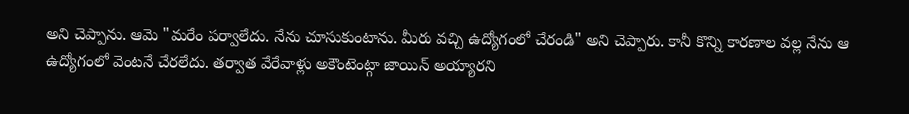అని చెప్పాను. ఆమె "మరేం పర్వాలేదు. నేను చూసుకుంటాను. మీరు వచ్చి ఉద్యోగంలో చేరండి" అని చెప్పారు. కానీ కొన్ని కారణాల వల్ల నేను ఆ ఉద్యోగంలో వెంటనే చేరలేదు. తర్వాత వేరేవాళ్లు అకౌంటెంట్గా జాయిన్ అయ్యారని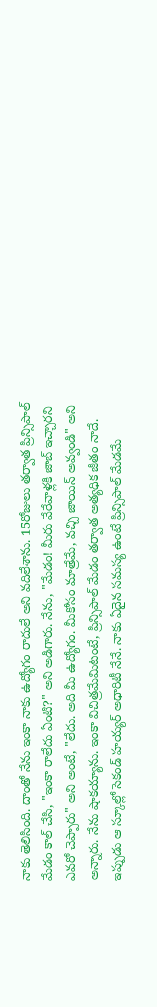నాకు తెలిసింది. దాంతో నేను ఇంకా నాకు ఉద్యోగం రాదులే అని వదిలేశాను. 15రోజులు తర్వాత ప్రిన్సిపాల్ మేడం కాల్ చేసి, "ఇంకా రాలేదు ఏంటి?" అని అడిగారు. నేను, "మేడం! మీరు వేరేవాళ్లకి జాబ్ ఇచ్చారని ఎవరో చెప్పారు" అని అంటే, "లేదు. అది మీ ఉద్యోగం. మీకోసం మాత్రేమే, వచ్చి జాయిన్ అవ్వండి" అని అన్నారు. నేను షాకయ్యాను. ఇంకా విచిత్రమేమిటంటే, ప్రిన్సిపాల్ మేడం తర్వాత అత్యధిక జీతం నాదే. ఇప్పుడు ఆ స్కూల్లో సెకండ్ హయ్యర్ అధారిటీ నేనే. నాకు ఏదైన సమస్య ఉంటే ప్రిన్సిపాల్ మేడమే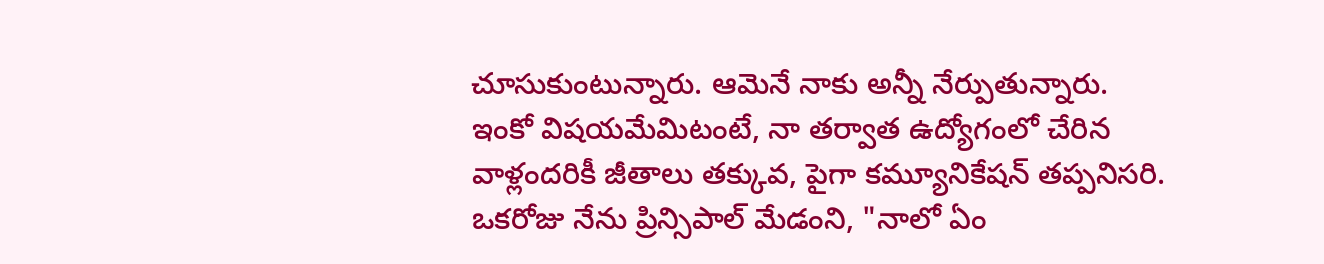చూసుకుంటున్నారు. ఆమెనే నాకు అన్నీ నేర్పుతున్నారు. ఇంకో విషయమేమిటంటే, నా తర్వాత ఉద్యోగంలో చేరిన వాళ్లందరికీ జీతాలు తక్కువ, పైగా కమ్యూనికేషన్ తప్పనిసరి. ఒకరోజు నేను ప్రిన్సిపాల్ మేడంని, "నాలో ఏం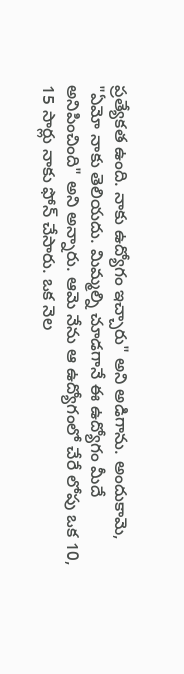ప్రత్యేకత ఉంది. నాకు ఉద్యోగం ఇచ్చారు" అని అడిగాను. అందుకామె, "ఏమో నాకు తెలియదు. మిమ్మల్ని చూడగానే ఈ ఉద్యోగం మీదే అనిపించింది" అని అన్నారు. ఆమె నేను ఆ ఉద్యోగంలో చేరే లోపు ఒక 10, 15 సార్లు నాకు ఫోన్ చేసారు. ఒక నెల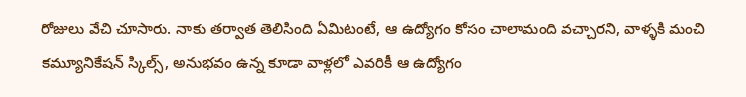రోజులు వేచి చూసారు. నాకు తర్వాత తెలిసింది ఏమిటంటే, ఆ ఉద్యోగం కోసం చాలామంది వచ్చారని, వాళ్ళకి మంచి కమ్యూనికేషన్ స్కిల్స్, అనుభవం ఉన్న కూడా వాళ్లలో ఎవరికీ ఆ ఉద్యోగం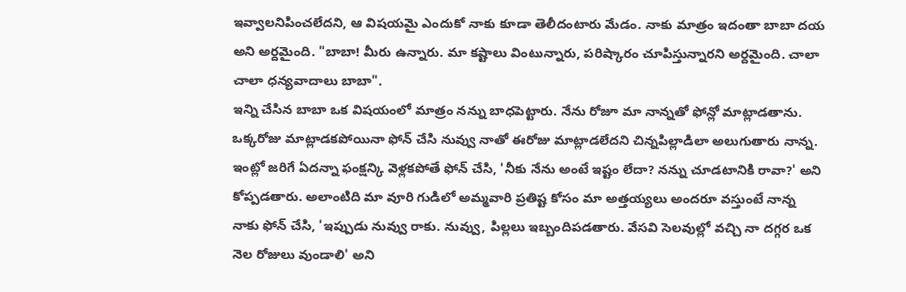ఇవ్వాలనిపించలేదని, ఆ విషయమై ఎందుకో నాకు కూడా తెలీదంటారు మేడం. నాకు మాత్రం ఇదంతా బాబా దయ అని అర్దమైంది. "బాబా! మీరు ఉన్నారు. మా కష్టాలు వింటున్నారు, పరిష్కారం చూపిస్తున్నారని అర్దమైంది. చాలా చాలా ధన్యవాదాలు బాబా".
ఇన్ని చేసిన బాబా ఒక విషయంలో మాత్రం నన్ను బాధపెట్టారు. నేను రోజూ మా నాన్నతో ఫోన్లో మాట్లాడతాను. ఒక్కరోజు మాట్లాడకపోయినా ఫోన్ చేసి నువ్వు నాతో ఈరోజు మాట్లాడలేదని చిన్నపిల్లాడిలా అలుగుతారు నాన్న. ఇంట్లో జరిగే ఏదన్నా ఫంక్షన్కి వెళ్లకపోతే ఫోన్ చేసి, 'నీకు నేను అంటే ఇష్టం లేదా? నన్ను చూడటానికి రావా?' అని కోప్పడతారు. అలాంటిది మా వూరి గుడిలో అమ్మవారి ప్రతిష్ట కోసం మా అత్తయ్యలు అందరూ వస్తుంటే నాన్న నాకు ఫోన్ చేసి, 'ఇప్పుడు నువ్వు రాకు. నువ్వు, పిల్లలు ఇబ్బందిపడతారు. వేసవి సెలవుల్లో వచ్చి నా దగ్గర ఒక నెల రోజులు వుండాలి' అని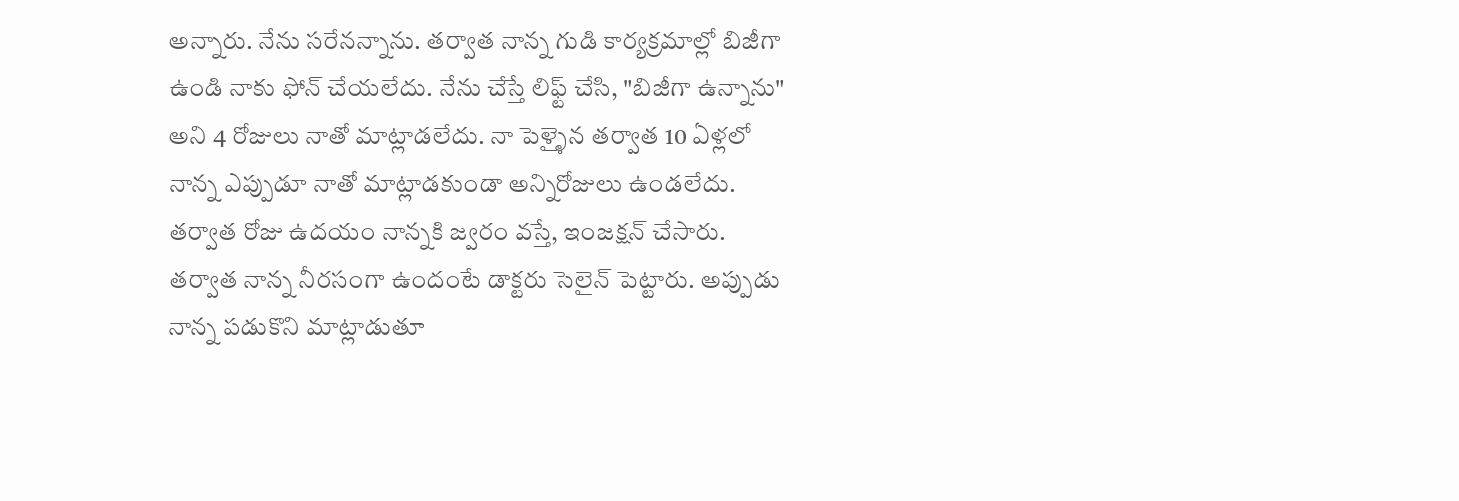అన్నారు. నేను సరేనన్నాను. తర్వాత నాన్న గుడి కార్యక్రమాల్లో బిజీగా ఉండి నాకు ఫోన్ చేయలేదు. నేను చేస్తే లిఫ్ట్ చేసి, "బిజీగా ఉన్నాను" అని 4 రోజులు నాతో మాట్లాడలేదు. నా పెళ్ళైన తర్వాత 10 ఏళ్లలో నాన్న ఎప్పుడూ నాతో మాట్లాడకుండా అన్నిరోజులు ఉండలేదు. తర్వాత రోజు ఉదయం నాన్నకి జ్వరం వస్తే, ఇంజక్షన్ చేసారు. తర్వాత నాన్న నీరసంగా ఉందంటే డాక్టరు సెలైన్ పెట్టారు. అప్పుడు నాన్న పడుకొని మాట్లాడుతూ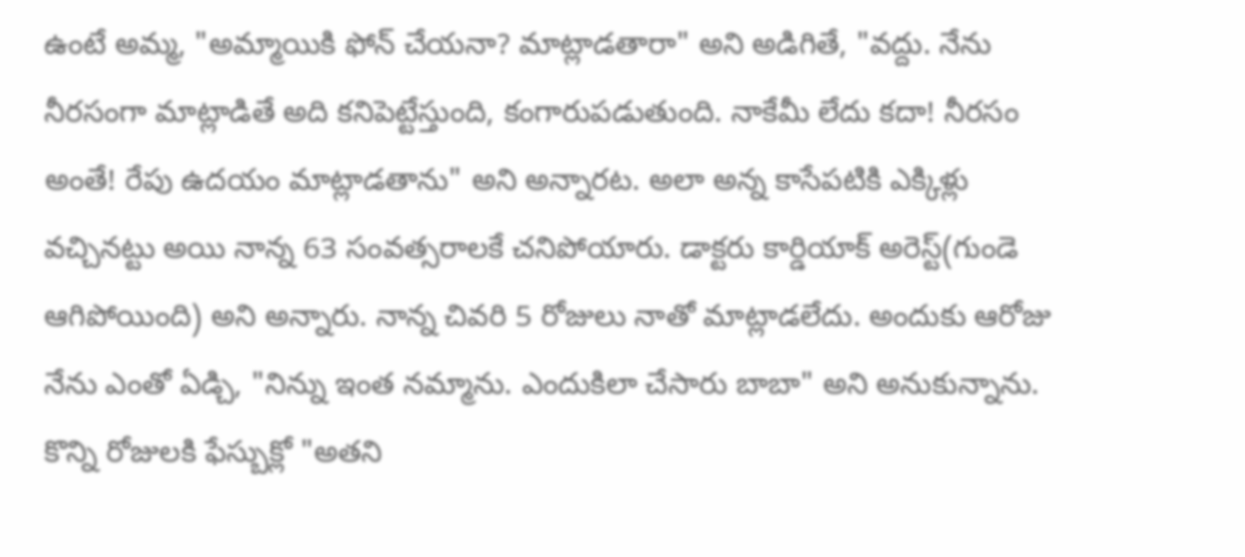ఉంటే అమ్మ, "అమ్మాయికి ఫోన్ చేయనా? మాట్లాడతారా" అని అడిగితే, "వద్దు. నేను నీరసంగా మాట్లాడితే అది కనిపెట్టేస్తుంది, కంగారుపడుతుంది. నాకేమీ లేదు కదా! నీరసం అంతే! రేపు ఉదయం మాట్లాడతాను" అని అన్నారట. అలా అన్న కాసేపటికి ఎక్కిళ్లు వచ్చినట్టు అయి నాన్న 63 సంవత్సరాలకే చనిపోయారు. డాక్టరు కార్డియాక్ అరెస్ట్(గుండె ఆగిపోయింది) అని అన్నారు. నాన్న చివరి 5 రోజులు నాతో మాట్లాడలేదు. అందుకు ఆరోజు నేను ఎంతో ఏడ్చి, "నిన్ను ఇంత నమ్మాను. ఎందుకిలా చేసారు బాబా" అని అనుకున్నాను. కొన్ని రోజులకి ఫేస్బుక్లో "అతని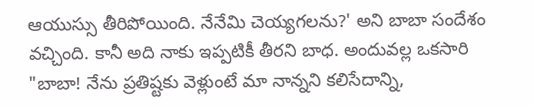ఆయుస్సు తీరిపోయింది. నేనేమి చెయ్యగలను?' అని బాబా సందేశం వచ్చింది. కానీ అది నాకు ఇప్పటికీ తీరని బాధ. అందువల్ల ఒకసారి "బాబా! నేను ప్రతిష్టకు వెళ్లుంటే మా నాన్నని కలిసేదాన్ని,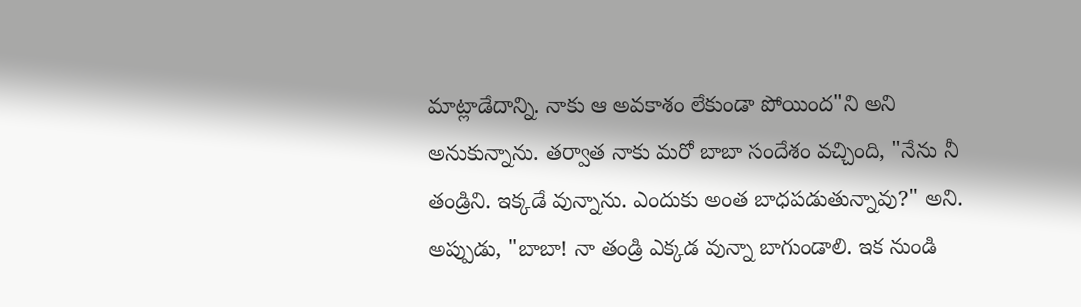మాట్లాడేదాన్ని. నాకు ఆ అవకాశం లేకుండా పోయింద"ని అని అనుకున్నాను. తర్వాత నాకు మరో బాబా సందేశం వచ్చింది, "నేను నీ తండ్రిని. ఇక్కడే వున్నాను. ఎందుకు అంత బాధపడుతున్నావు?" అని. అప్పుడు, "బాబా! నా తండ్రి ఎక్కడ వున్నా బాగుండాలి. ఇక నుండి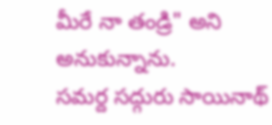మీరే నా తండ్రి" అని అనుకున్నాను.
సమర్ద సద్గురు సాయినాథ్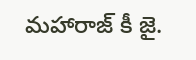మహారాజ్ కీ జై.